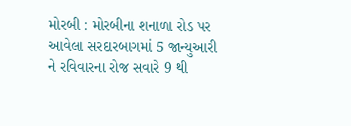મોરબી : મોરબીના શનાળા રોડ પર આવેલા સરદારબાગમાં 5 જાન્યુઆરી ને રવિવારના રોજ સવારે 9 થી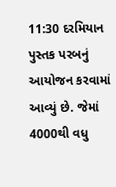11:30 દરમિયાન પુસ્તક પરબનું આયોજન કરવામાં આવ્યું છે. જેમાં 4000થી વધુ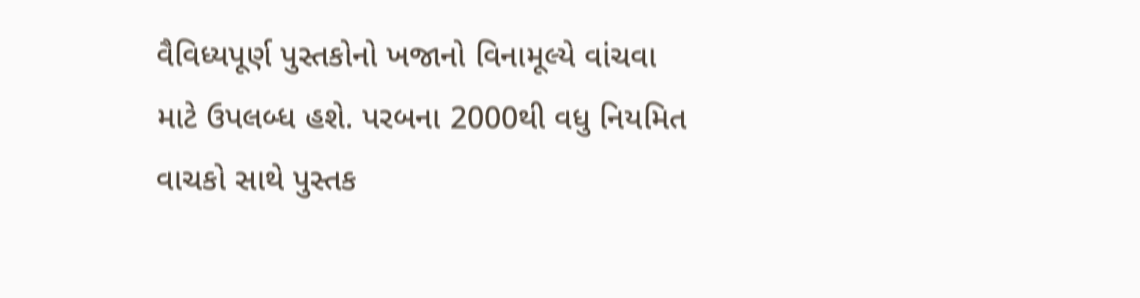વૈવિધ્યપૂર્ણ પુસ્તકોનો ખજાનો વિનામૂલ્યે વાંચવા માટે ઉપલબ્ધ હશે. પરબના 2000થી વધુ નિયમિત વાચકો સાથે પુસ્તક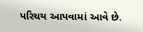પરિચય આપવામાં આવે છે.